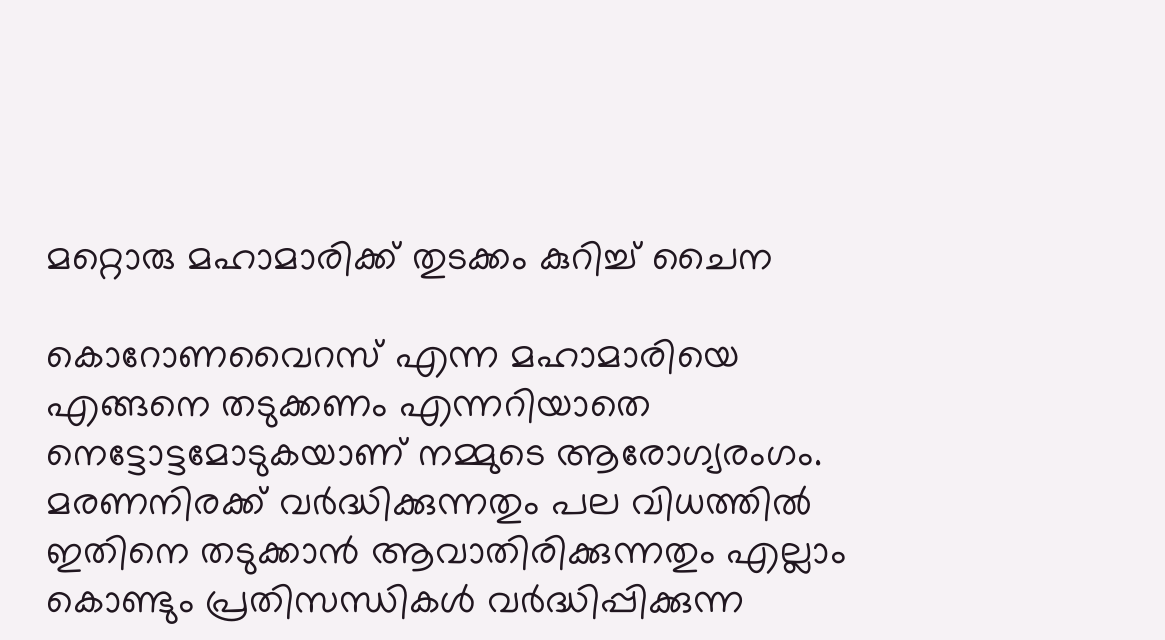മറ്റൊരു മഹാമാരിക്ക് തുടക്കം കുറിച്ച് ചൈന

കൊറോണവൈറസ് എന്ന മഹാമാരിയെ എങ്ങനെ തടുക്കണം എന്നറിയാതെ നെട്ടോട്ടമോടുകയാണ് നമ്മുടെ ആരോഗ്യരംഗം. മരണനിരക്ക് വര്‍ദ്ധിക്കുന്നതും പല വിധത്തില്‍ ഇതിനെ തടുക്കാന്‍ ആവാതിരിക്കുന്നതും എല്ലാം കൊണ്ടും പ്രതിസന്ധികള്‍ വര്‍ദ്ധിപ്പിക്കുന്ന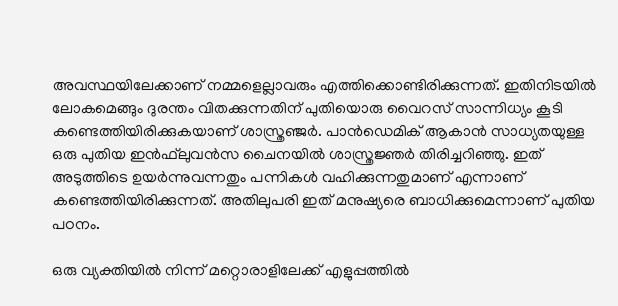അവസ്ഥയിലേക്കാണ് നമ്മളെല്ലാവരും എത്തിക്കൊണ്ടിരിക്കുന്നത്. ഇതിനിടയില്‍ ലോകമെങ്ങും ദുരന്തം വിതക്കുന്നതിന് പുതിയൊരു വൈറസ് സാന്നിധ്യം കൂടി കണ്ടെത്തിയിരിക്കുകയാണ് ശാസ്ത്രഞ്ജര്‍. പാന്‍ഡെമിക് ആകാന്‍ സാധ്യതയുള്ള ഒരു പുതിയ ഇന്‍ഫ്‌ലുവന്‍സ ചൈനയില്‍ ശാസ്ത്രജ്ഞര്‍ തിരിച്ചറിഞ്ഞു. ഇത് അടുത്തിടെ ഉയര്‍ന്നുവന്നതും പന്നികള്‍ വഹിക്കുന്നതുമാണ് എന്നാണ് കണ്ടെത്തിയിരിക്കുന്നത്. അതിലുപരി ഇത് മനുഷ്യരെ ബാധിക്കുമെന്നാണ് പുതിയ പഠനം.

ഒരു വ്യക്തിയില്‍ നിന്ന് മറ്റൊരാളിലേക്ക് എളുപ്പത്തില്‍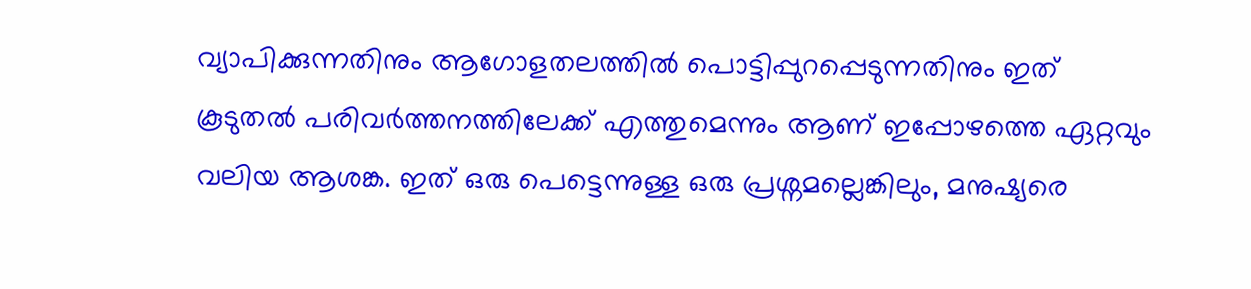വ്യാപിക്കുന്നതിനും ആഗോളതലത്തില്‍ പൊട്ടിപ്പുറപ്പെടുന്നതിനും ഇത് കൂടുതല്‍ പരിവര്‍ത്തനത്തിലേക്ക് എത്തുമെന്നും ആണ് ഇപ്പോഴത്തെ ഏറ്റവും വലിയ ആശങ്ക. ഇത് ഒരു പെട്ടെന്നുള്ള ഒരു പ്രശ്നമല്ലെങ്കിലും, മനുഷ്യരെ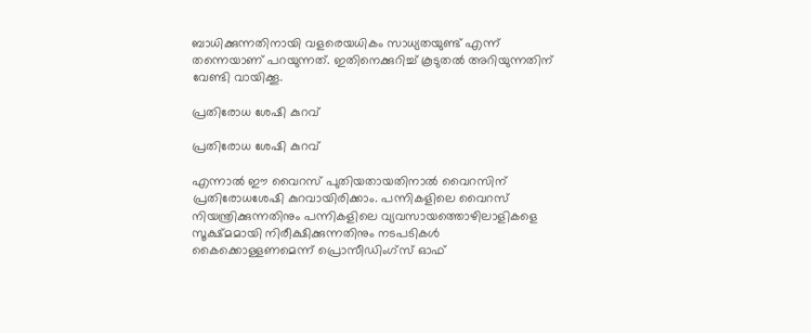ബാധിക്കുന്നതിനായി വളരെയധികം സാധ്യതയുണ്ട് എന്ന് തന്നെയാണ് പറയുന്നത്. ഇതിനെക്കുറിച്ച് കൂടുതല്‍ അറിയുന്നതിന് വേണ്ടി വായിക്കൂ.

പ്രതിരോധ ശേഷി കുറവ്

പ്രതിരോധ ശേഷി കുറവ്

എന്നാല്‍ ഈ വൈറസ് പുതിയതായതിനാല്‍ വൈറസിന് പ്രതിരോധശേഷി കുറവായിരിക്കാം. പന്നികളിലെ വൈറസ് നിയന്ത്രിക്കുന്നതിനും പന്നികളിലെ വ്യവസായത്തൊഴിലാളികളെ സൂക്ഷ്മമായി നിരീക്ഷിക്കുന്നതിനും നടപടികള്‍ കൈക്കൊള്ളണമെന്ന് പ്രൊസീഡിംഗ്‌സ് ഓഫ്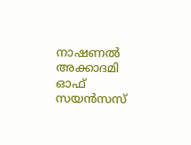നാഷണല്‍ അക്കാദമി ഓഫ് സയന്‍സസ്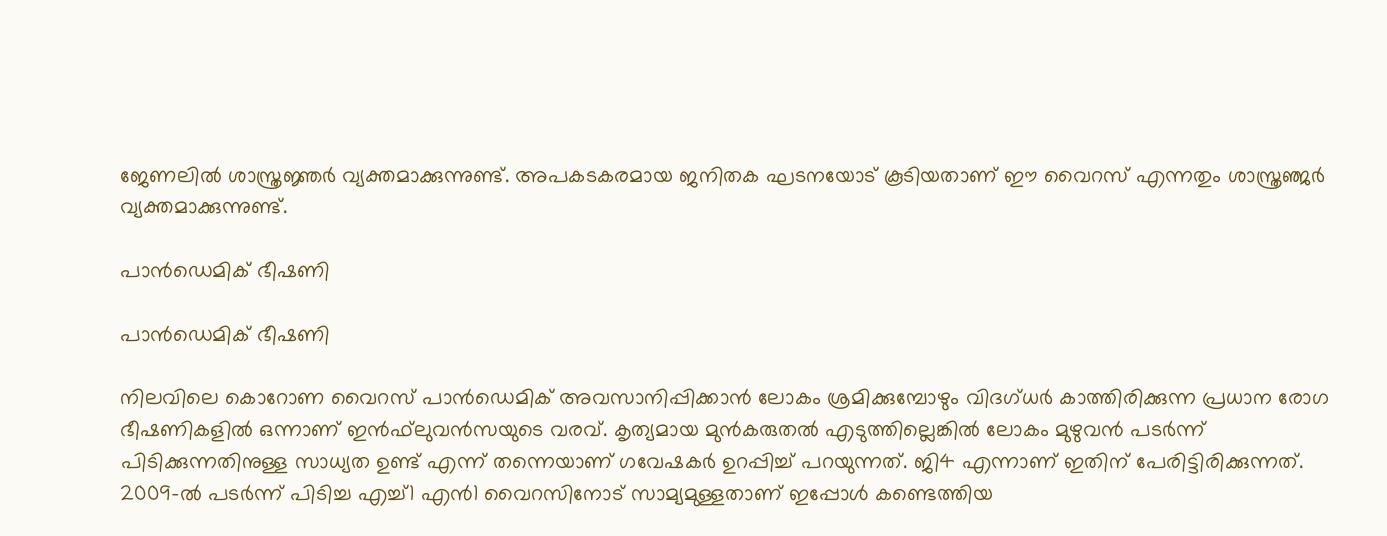ജേണലില്‍ ശാസ്ത്രജ്ഞര്‍ വ്യക്തമാക്കുന്നുണ്ട്. അപകടകരമായ ജനിതക ഘടനയോട് കൂടിയതാണ് ഈ വൈറസ് എന്നതും ശാസ്ത്രഞ്ജര്‍ വ്യക്തമാക്കുന്നുണ്ട്.

പാന്‍ഡെമിക് ഭീഷണി

പാന്‍ഡെമിക് ഭീഷണി

നിലവിലെ കൊറോണ വൈറസ് പാന്‍ഡെമിക് അവസാനിപ്പിക്കാന്‍ ലോകം ശ്രമിക്കുമ്പോഴും വിദഗ്ധര്‍ കാത്തിരിക്കുന്ന പ്രധാന രോഗ ഭീഷണികളില്‍ ഒന്നാണ് ഇന്‍ഫ്‌ലുവന്‍സയുടെ വരവ്. കൃത്യമായ മുന്‍കരുതല്‍ എടുത്തില്ലെങ്കില്‍ ലോകം മുഴുവന്‍ പടര്‍ന്ന് പിടിക്കുന്നതിനുള്ള സാധ്യത ഉണ്ട് എന്ന് തന്നെയാണ് ഗവേഷകര്‍ ഉറപ്പിച്ച് പറയുന്നത്. ജി4 എന്നാണ് ഇതിന് പേരിട്ടിരിക്കുന്നത്. 2009-ല്‍ പടര്‍ന്ന് പിടിച്ച എച്ച്1 എന്‍1 വൈറസിനോട് സാമ്യമുള്ളതാണ് ഇപ്പോള്‍ കണ്ടെത്തിയ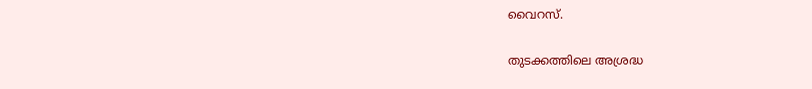വൈറസ്.

തുടക്കത്തിലെ അശ്രദ്ധ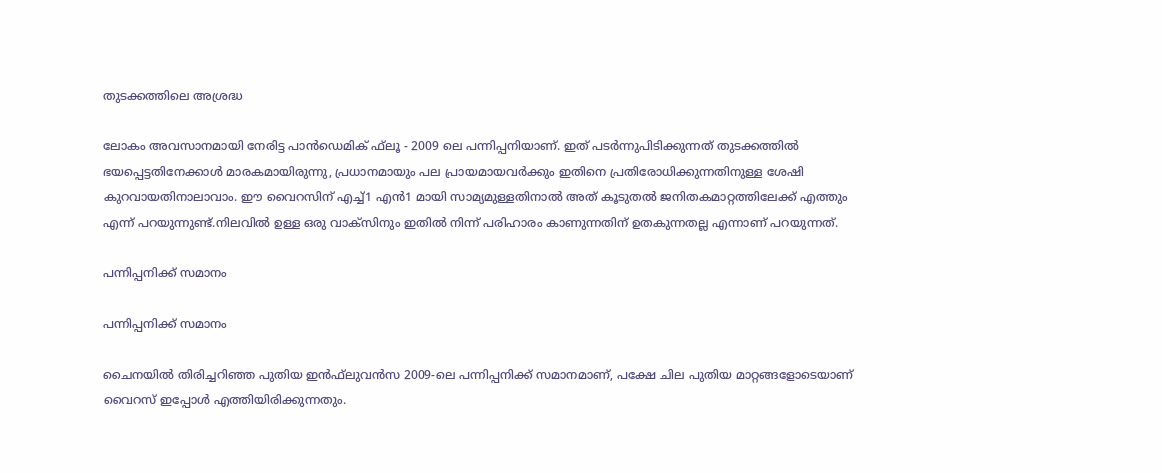തുടക്കത്തിലെ അശ്രദ്ധ

ലോകം അവസാനമായി നേരിട്ട പാന്‍ഡെമിക് ഫ്‌ലൂ - 2009 ലെ പന്നിപ്പനിയാണ്. ഇത് പടര്‍ന്നുപിടിക്കുന്നത് തുടക്കത്തില്‍ ഭയപ്പെട്ടതിനേക്കാള്‍ മാരകമായിരുന്നു, പ്രധാനമായും പല പ്രായമായവര്‍ക്കും ഇതിനെ പ്രതിരോധിക്കുന്നതിനുള്ള ശേഷി കുറവായതിനാലാവാം. ഈ വൈറസിന് എച്ച്1 എന്‍1 മായി സാമ്യമുള്ളതിനാല്‍ അത് കൂടുതല്‍ ജനിതകമാറ്റത്തിലേക്ക് എത്തും എന്ന് പറയുന്നുണ്ട്.നിലവില്‍ ഉള്ള ഒരു വാക്‌സിനും ഇതില്‍ നിന്ന് പരിഹാരം കാണുന്നതിന് ഉതകുന്നതല്ല എന്നാണ് പറയുന്നത്.

പന്നിപ്പനിക്ക് സമാനം

പന്നിപ്പനിക്ക് സമാനം

ചൈനയില്‍ തിരിച്ചറിഞ്ഞ പുതിയ ഇന്‍ഫ്‌ലുവന്‍സ 2009-ലെ പന്നിപ്പനിക്ക് സമാനമാണ്, പക്ഷേ ചില പുതിയ മാറ്റങ്ങളോടെയാണ് വൈറസ് ഇപ്പോള്‍ എത്തിയിരിക്കുന്നതും.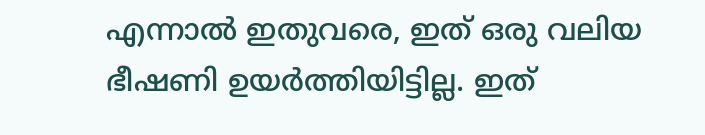എന്നാല്‍ ഇതുവരെ, ഇത് ഒരു വലിയ ഭീഷണി ഉയര്‍ത്തിയിട്ടില്ല. ഇത്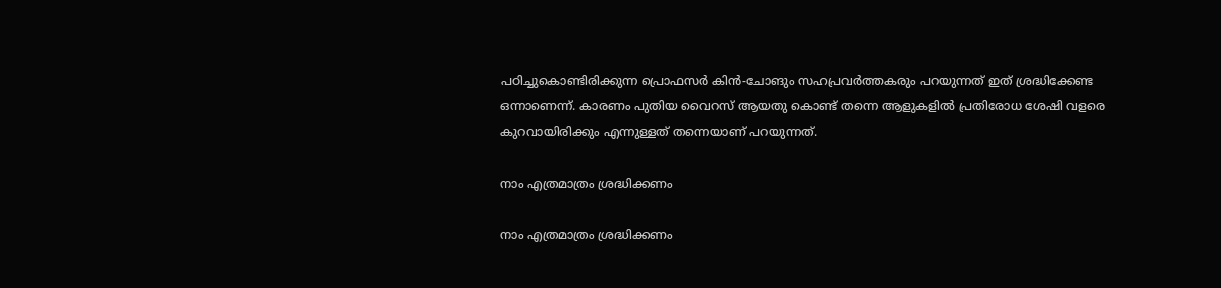പഠിച്ചുകൊണ്ടിരിക്കുന്ന പ്രൊഫസര്‍ കിന്‍-ചോങും സഹപ്രവര്‍ത്തകരും പറയുന്നത് ഇത് ശ്രദ്ധിക്കേണ്ട ഒന്നാണെന്ന്. കാരണം പുതിയ വൈറസ് ആയതു കൊണ്ട് തന്നെ ആളുകളില്‍ പ്രതിരോധ ശേഷി വളരെ കുറവായിരിക്കും എന്നുള്ളത് തന്നെയാണ് പറയുന്നത്.

നാം എത്രമാത്രം ശ്രദ്ധിക്കണം

നാം എത്രമാത്രം ശ്രദ്ധിക്കണം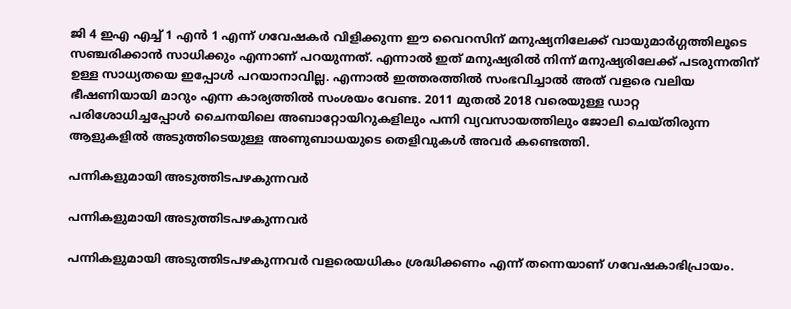ജി 4 ഇഎ എച്ച് 1 എന്‍ 1 എന്ന് ഗവേഷകര്‍ വിളിക്കുന്ന ഈ വൈറസിന് മനുഷ്യനിലേക്ക് വായുമാര്‍ഗ്ഗത്തിലൂടെ സഞ്ചരിക്കാന്‍ സാധിക്കും എന്നാണ് പറയുന്നത്. എന്നാല്‍ ഇത് മനുഷ്യരില്‍ നിന്ന് മനുഷ്യരിലേക്ക് പടരുന്നതിന് ഉള്ള സാധ്യതയെ ഇപ്പോള്‍ പറയാനാവില്ല. എന്നാല്‍ ഇത്തരത്തില്‍ സംഭവിച്ചാല്‍ അത് വളരെ വലിയ ഭീഷണിയായി മാറും എന്ന കാര്യത്തില്‍ സംശയം വേണ്ട. 2011 മുതല്‍ 2018 വരെയുള്ള ഡാറ്റ പരിശോധിച്ചപ്പോള്‍ ചൈനയിലെ അബാറ്റോയിറുകളിലും പന്നി വ്യവസായത്തിലും ജോലി ചെയ്തിരുന്ന ആളുകളില്‍ അടുത്തിടെയുള്ള അണുബാധയുടെ തെളിവുകള്‍ അവര്‍ കണ്ടെത്തി.

പന്നികളുമായി അടുത്തിടപഴകുന്നവര്‍

പന്നികളുമായി അടുത്തിടപഴകുന്നവര്‍

പന്നികളുമായി അടുത്തിടപഴകുന്നവര്‍ വളരെയധികം ശ്രദ്ധിക്കണം എന്ന് തന്നെയാണ് ഗവേഷകാഭിപ്രായം.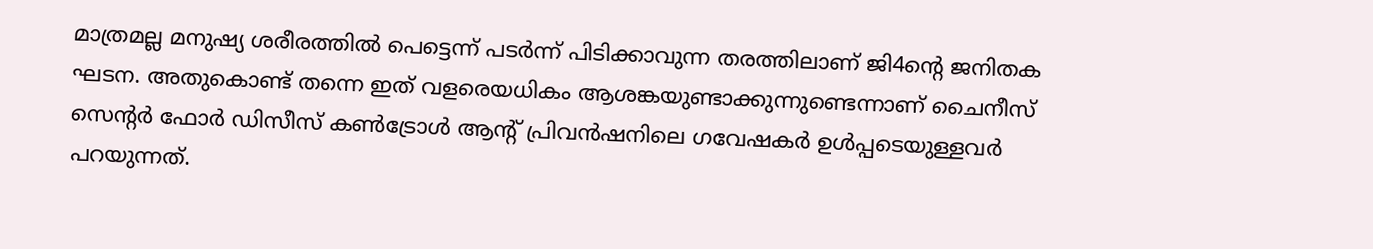മാത്രമല്ല മനുഷ്യ ശരീരത്തില്‍ പെട്ടെന്ന് പടര്‍ന്ന് പിടിക്കാവുന്ന തരത്തിലാണ് ജി4ന്റെ ജനിതക ഘടന. അതുകൊണ്ട് തന്നെ ഇത് വളരെയധികം ആശങ്കയുണ്ടാക്കുന്നുണ്ടെന്നാണ് ചൈനീസ് സെന്റര്‍ ഫോര്‍ ഡിസീസ് കണ്‍ട്രോള്‍ ആന്റ് പ്രിവന്‍ഷനിലെ ഗവേഷകര്‍ ഉള്‍പ്പടെയുള്ളവര്‍ പറയുന്നത്.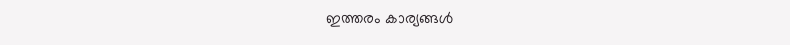ഇത്തരം കാര്യങ്ങള്‍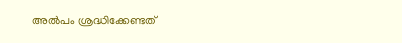അല്‍പം ശ്രദ്ധിക്കേണ്ടത്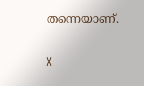തന്നെയാണ്.

X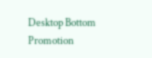Desktop Bottom Promotion